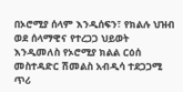በኦሮሚያ ሰላም እንዲሰፍን፣ የክልሉ ህዝብ ወደ ሰላማዊና የተረጋጋ ህይወት እንዲመለስ የኦሮሚያ ክልል ርዕሰ መስተዳድር ሽመልስ አብዲሳ ተደጋጋሚ ጥሪ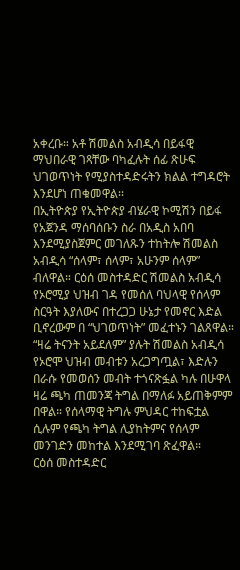አቀረቡ። አቶ ሽመልስ አብዲሳ በይፋዊ ማህበራዊ ገጻቸው ባካፈሉት ሰፊ ጽሁፍ ህገወጥነት የሚያስተዳድሩትን ክልል ተግዳሮት እንደሆነ ጠቁመዋል፡፡
በኢትዮጵያ የኢትዮጵያ ብሄራዊ ኮሚሽን በይፋ የአጀንዳ ማሰባሰቡን ስራ በአዲስ አበባ እንደሚያስጀምር መገለጹን ተከትሎ ሽመልስ አብዲሳ “ሰላም፣ ሰላም፣ አሁንም ሰላም” ብለዋል። ርዕሰ መስተዳድር ሽመልስ አብዲሳ የኦሮሚያ ህዝብ ገዳ የመሰለ ባህላዊ የሰላም ስርዓት እያለውና በተረጋጋ ሁኔታ የመኖር እድል ቢኖረውም በ “ህገወጥነት” መፈተኑን ገልጸዋል።
“ዛሬ ትናንት አይደለም” ያሉት ሽመልስ አብዲሳ የኦሮሞ ህዝብ መብቱን አረጋግጧል፣ እድሉን በራሱ የመወሰን መብት ተጎናጽፏል ካሉ በሁዋላ ዛሬ ጫካ ጠመንጃ ትግል በማለፉ አይጠቅምም በዋል። የሰላማዊ ትግሉ ምህዳር ተከፍቷል ሲሉም የጫካ ትግል ሊያከትምና የሰላም መንገድን መከተል እንደሚገባ ጽፈዋል።
ርዕሰ መስተዳድር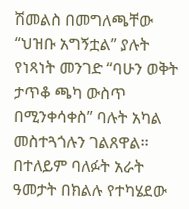ሽመልስ በመግለጫቸው “ህዝቡ አግኝቷል” ያሉት የነጻነት መንገድ “ባሁን ወቅት ታጥቆ ጫካ ውስጥ በሚንቀሳቀስ” ባሉት አካል መስተጓጎሉን ገልጸዋል፡፡ በተለይም ባለፉት አራት ዓመታት በክልሉ የተካሄደው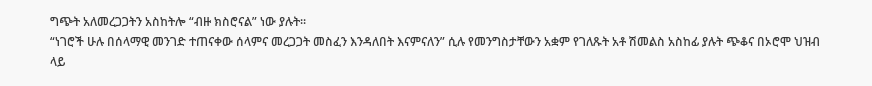ግጭት አለመረጋጋትን አስከትሎ “ብዙ ክስሮናል” ነው ያሉት፡፡
“ነገሮች ሁሉ በሰላማዊ መንገድ ተጠናቀው ሰላምና መረጋጋት መስፈን እንዳለበት እናምናለን” ሲሉ የመንግስታቸውን አቋም የገለጹት አቶ ሽመልስ አስከፊ ያሉት ጭቆና በኦሮሞ ህዝብ ላይ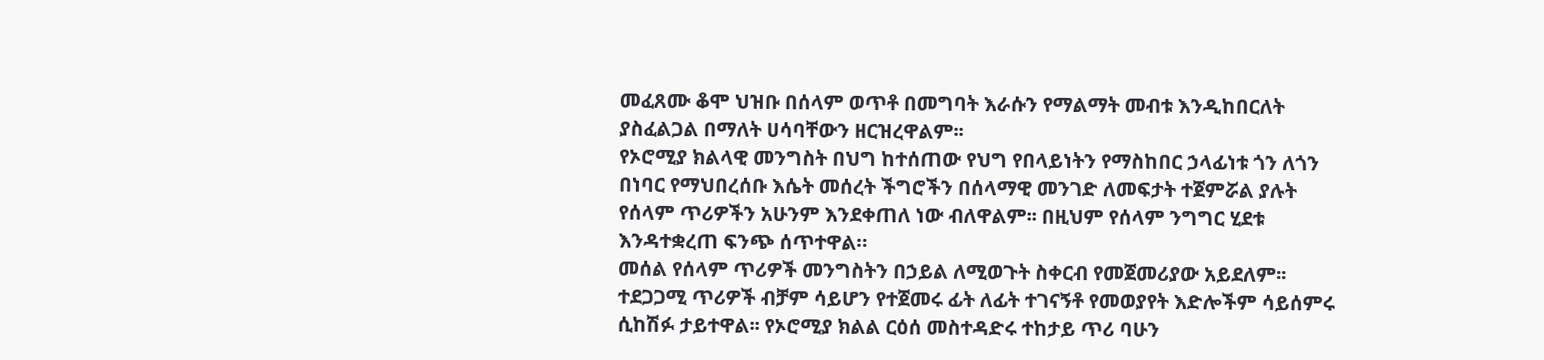መፈጸሙ ቆሞ ህዝቡ በሰላም ወጥቶ በመግባት እራሱን የማልማት መብቱ እንዲከበርለት ያስፈልጋል በማለት ሀሳባቸውን ዘርዝረዋልም፡፡
የኦሮሚያ ክልላዊ መንግስት በህግ ከተሰጠው የህግ የበላይነትን የማስከበር ኃላፊነቱ ጎን ለጎን በነባር የማህበረሰቡ እሴት መሰረት ችግሮችን በሰላማዊ መንገድ ለመፍታት ተጀምሯል ያሉት የሰላም ጥሪዎችን አሁንም እንደቀጠለ ነው ብለዋልም፡፡ በዚህም የሰላም ንግግር ሂደቱ እንዳተቋረጠ ፍንጭ ሰጥተዋል።
መሰል የሰላም ጥሪዎች መንግስትን በኃይል ለሚወጉት ስቀርብ የመጀመሪያው አይደለም፡፡ ተደጋጋሚ ጥሪዎች ብቻም ሳይሆን የተጀመሩ ፊት ለፊት ተገናኝቶ የመወያየት እድሎችም ሳይሰምሩ ሲከሽፉ ታይተዋል፡፡ የኦሮሚያ ክልል ርዕሰ መስተዳድሩ ተከታይ ጥሪ ባሁን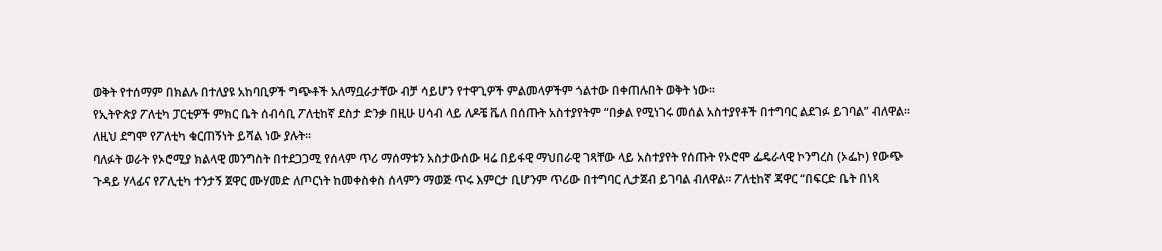ወቅት የተሰማም በክልሉ በተለያዩ አከባቢዎች ግጭቶች አለማቧራታቸው ብቻ ሳይሆን የተዋጊዎች ምልመላዎችም ጎልተው በቀጠሉበት ወቅት ነው፡፡
የኢትዮጵያ ፖለቲካ ፓርቲዎች ምክር ቤት ሰብሳቢ ፖለቲከኛ ደስታ ድንቃ በዚሁ ሀሳብ ላይ ለዶቼ ቬለ በሰጡት አስተያየትም “በቃል የሚነገሩ መሰል አስተያየቶች በተግባር ልደገፉ ይገባል” ብለዋል፡፡ ለዚህ ደግሞ የፖለቲካ ቁርጠኝነት ይሻል ነው ያሉት፡፡
ባለፉት ወራት የኦሮሚያ ክልላዊ መንግስት በተደጋጋሚ የሰላም ጥሪ ማሰማቱን አስታውሰው ዛሬ በይፋዊ ማህበራዊ ገጻቸው ላይ አስተያየት የሰጡት የኦሮሞ ፌዴራላዊ ኮንግረስ (ኦፌኮ) የውጭ ጉዳይ ሃላፊና የፖሊቲካ ተንታኝ ጀዋር ሙሃመድ ለጦርነት ከመቀስቀስ ሰላምን ማወጅ ጥሩ እምርታ ቢሆንም ጥሪው በተግባር ሊታጀብ ይገባል ብለዋል፡፡ ፖለቲከኛ ጃዋር “በፍርድ ቤት በነጻ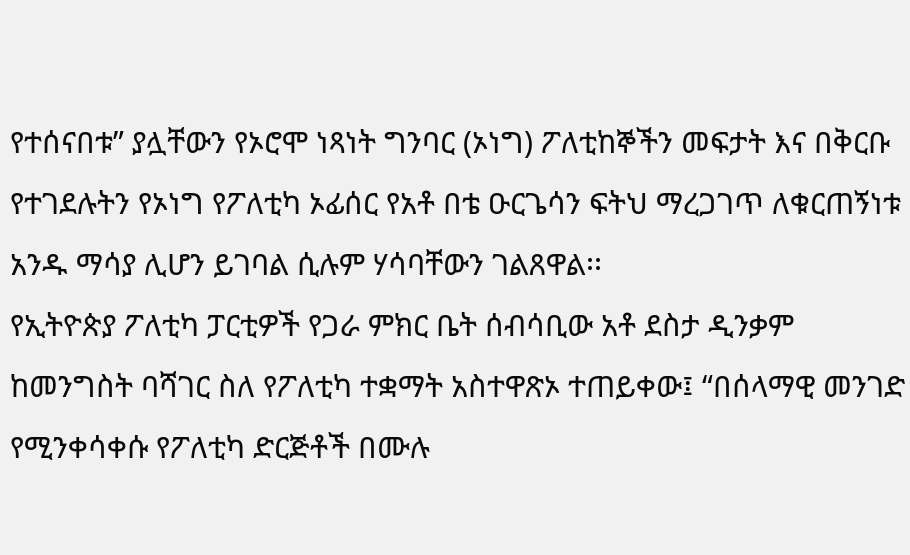የተሰናበቱ” ያሏቸውን የኦሮሞ ነጻነት ግንባር (ኦነግ) ፖለቲከኞችን መፍታት እና በቅርቡ የተገደሉትን የኦነግ የፖለቲካ ኦፊሰር የአቶ በቴ ዑርጌሳን ፍትህ ማረጋገጥ ለቁርጠኝነቱ አንዱ ማሳያ ሊሆን ይገባል ሲሉም ሃሳባቸውን ገልጸዋል፡፡
የኢትዮጵያ ፖለቲካ ፓርቲዎች የጋራ ምክር ቤት ሰብሳቢው አቶ ደስታ ዲንቃም ከመንግስት ባሻገር ስለ የፖለቲካ ተቋማት አስተዋጽኦ ተጠይቀው፤ “በሰላማዊ መንገድ የሚንቀሳቀሱ የፖለቲካ ድርጅቶች በሙሉ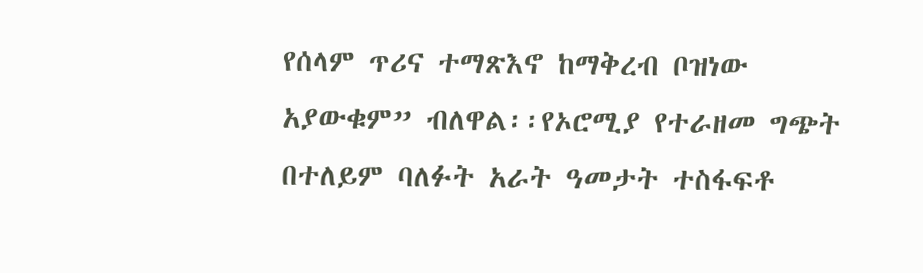የሰላም ጥሪና ተማጽእኖ ከማቅረብ ቦዝነው አያውቁም” ብለዋል፡፡የኦሮሚያ የተራዘመ ግጭት በተለይም ባለፉት አራት ዓመታት ተስፋፍቶ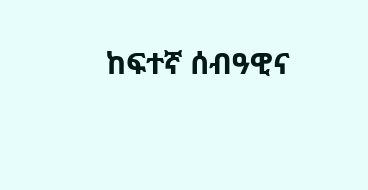ከፍተኛ ሰብዓዊና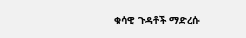ቁሳዊ ጉዳቶች ማድረሱ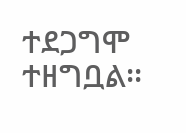ተደጋግሞ ተዘግቧል፡፡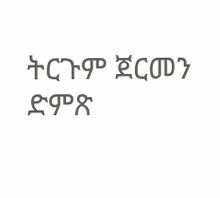ትርጉም ጀርመን ድምጽ